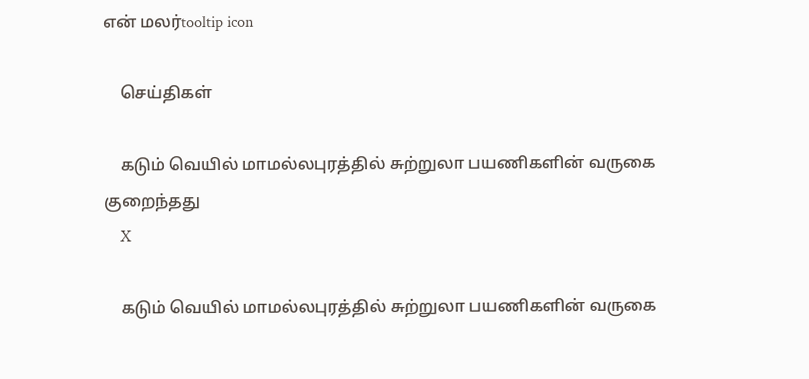என் மலர்tooltip icon

    செய்திகள்

    கடும் வெயில் மாமல்லபுரத்தில் சுற்றுலா பயணிகளின் வருகை குறைந்தது
    X

    கடும் வெயில் மாமல்லபுரத்தில் சுற்றுலா பயணிகளின் வருகை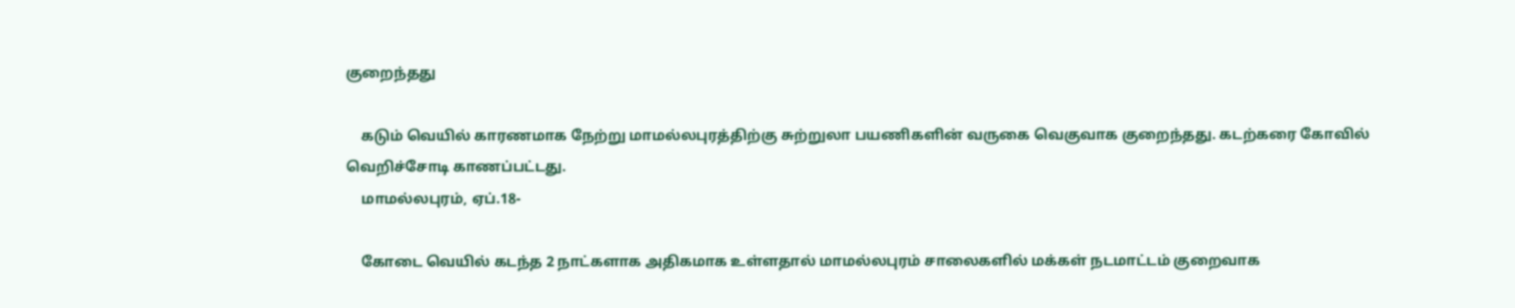குறைந்தது

    கடும் வெயில் காரணமாக நேற்று மாமல்லபுரத்திற்கு சுற்றுலா பயணிகளின் வருகை வெகுவாக குறைந்தது. கடற்கரை கோவில் வெறிச்சோடி காணப்பட்டது.
    மாமல்லபுரம், ஏப்.18-

    கோடை வெயில் கடந்த 2 நாட்களாக அதிகமாக உள்ளதால் மாமல்லபுரம் சாலைகளில் மக்கள் நடமாட்டம் குறைவாக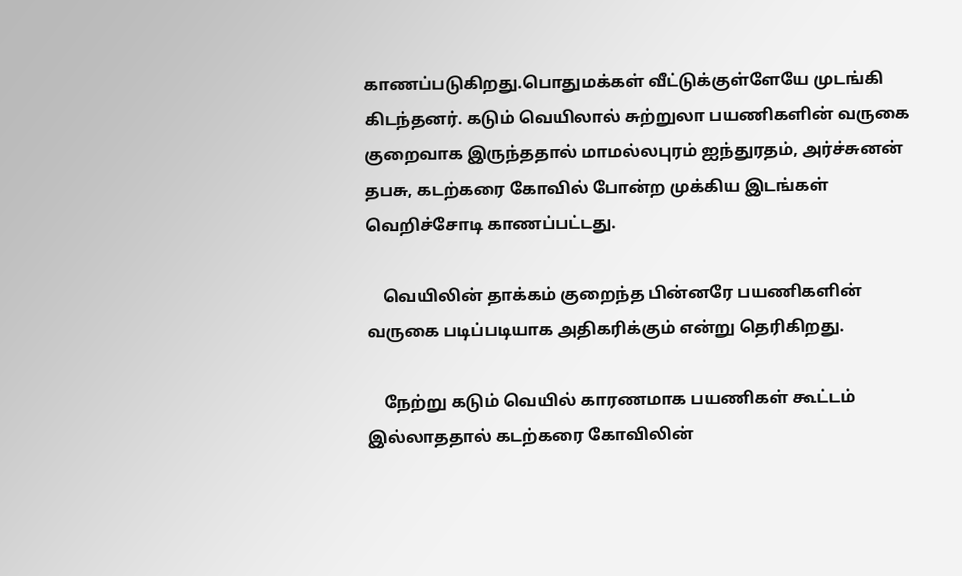காணப்படுகிறது.பொதுமக்கள் வீட்டுக்குள்ளேயே முடங்கி கிடந்தனர். கடும் வெயிலால் சுற்றுலா பயணிகளின் வருகை குறைவாக இருந்ததால் மாமல்லபுரம் ஐந்துரதம், அர்ச்சுனன் தபசு, கடற்கரை கோவில் போன்ற முக்கிய இடங்கள் வெறிச்சோடி காணப்பட்டது.

    வெயிலின் தாக்கம் குறைந்த பின்னரே பயணிகளின் வருகை படிப்படியாக அதிகரிக்கும் என்று தெரிகிறது.

    நேற்று கடும் வெயில் காரணமாக பயணிகள் கூட்டம் இல்லாததால் கடற்கரை கோவிலின்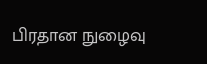பிரதான நுழைவு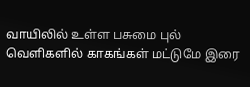வாயிலில் உள்ள பசுமை புல் வெளிகளில் காகங்கள் மட்டுமே இரை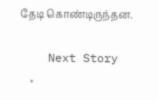தேடி கொண்டிருந்தன.

    Next Story
    ×